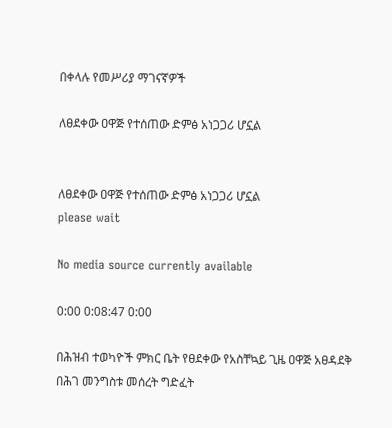በቀላሉ የመሥሪያ ማገናኛዎች

ለፀደቀው ዐዋጅ የተሰጠው ድምፅ አነጋጋሪ ሆኗል


ለፀደቀው ዐዋጅ የተሰጠው ድምፅ አነጋጋሪ ሆኗል
please wait

No media source currently available

0:00 0:08:47 0:00

በሕዝብ ተወካዮች ምክር ቤት የፀደቀው የአስቸኳይ ጊዜ ዐዋጅ አፀዳደቅ በሕገ መንግስቱ መሰረት ግድፈት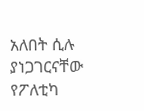አለበት ሲሉ ያነጋገርናቸው የፖለቲካ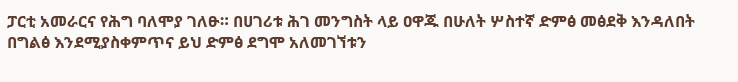ፓርቲ አመራርና የሕግ ባለሞያ ገለፁ። በሀገሪቱ ሕገ መንግስት ላይ ዐዋጁ በሁለት ሦስተኛ ድምፅ መፅደቅ እንዳለበት በግልፅ እንደሚያስቀምጥና ይህ ድምፅ ደግሞ አለመገኘቱን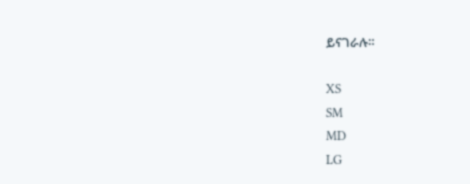ይናገራሉ።

XS
SM
MD
LG